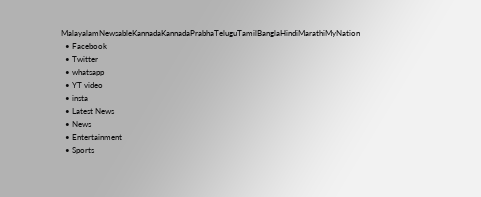MalayalamNewsableKannadaKannadaPrabhaTeluguTamilBanglaHindiMarathiMyNation
  • Facebook
  • Twitter
  • whatsapp
  • YT video
  • insta
  • Latest News
  • News
  • Entertainment
  • Sports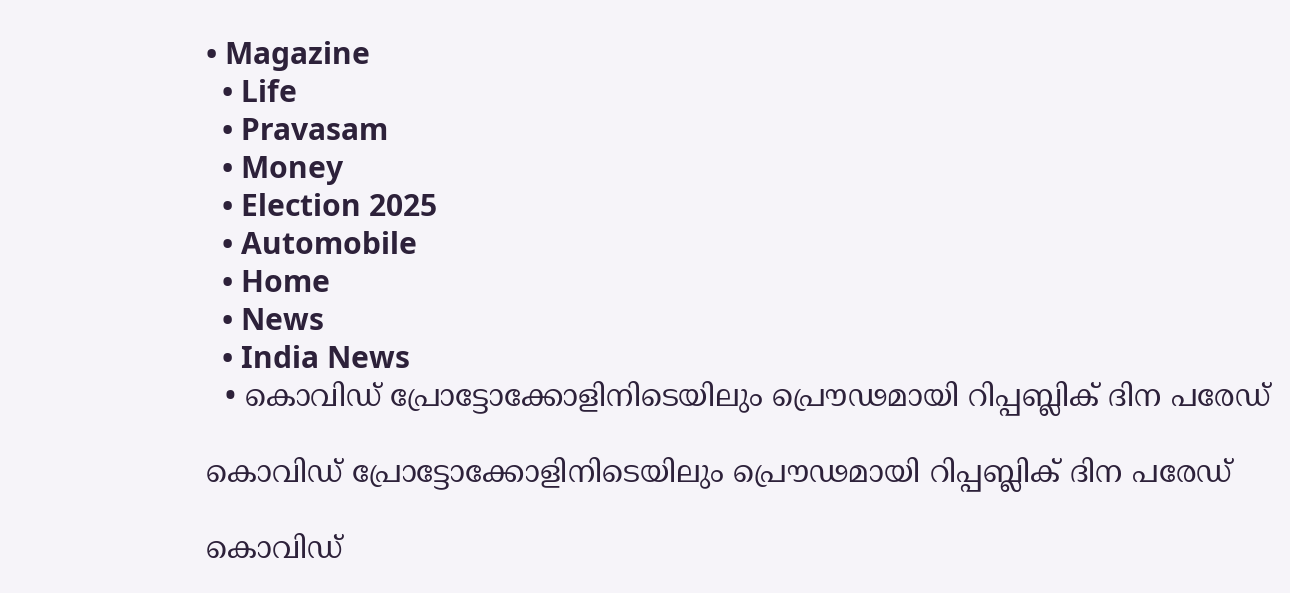• Magazine
  • Life
  • Pravasam
  • Money
  • Election 2025
  • Automobile
  • Home
  • News
  • India News
  • കൊവിഡ് പ്രോട്ടോക്കോളിനിടെയിലും പ്രൌഢമായി റിപ്പബ്ലിക് ദിന പരേഡ്

കൊവിഡ് പ്രോട്ടോക്കോളിനിടെയിലും പ്രൌഢമായി റിപ്പബ്ലിക് ദിന പരേഡ്

കൊവിഡ്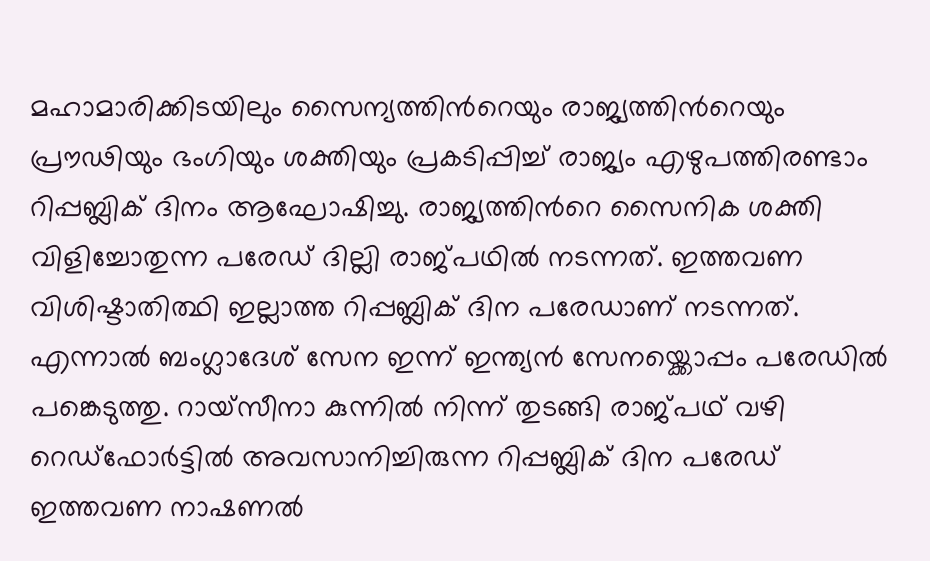മഹാമാരിക്കിടയിലും സൈന്യത്തിന്‍റെയും രാജ്യത്തിന്‍റെയും പ്രൗഢിയും ഭംഗിയും ശക്തിയും പ്രകടിപ്പിച്ച് രാജ്യം എഴുപത്തിരണ്ടാം റിപ്പബ്ലിക് ദിനം ആഘോഷിച്ചു. രാജ്യത്തിന്‍റെ സൈനിക ശക്തി വിളിച്ചോതുന്ന പരേഡ് ദില്ലി രാജ്പഥിൽ നടന്നത്. ഇത്തവണ വിശിഷ്ടാതിത്ഥി ഇല്ലാത്ത റിപ്പബ്ലിക് ദിന പരേഡാണ് നടന്നത്. എന്നാല്‍ ബംഗ്ലാദേശ് സേന ഇന്ന് ഇന്ത്യന്‍ സേനയ്ക്കൊപ്പം പരേഡില്‍ പങ്കെടുത്തു. റായ്സീനാ കുന്നില്‍ നിന്ന് തുടങ്ങി രാജ്പഥ് വഴി റെഡ്ഫോര്‍ട്ടില്‍ അവസാനിച്ചിരുന്ന റിപ്പബ്ലിക് ദിന പരേഡ് ഇത്തവണ നാഷണല്‍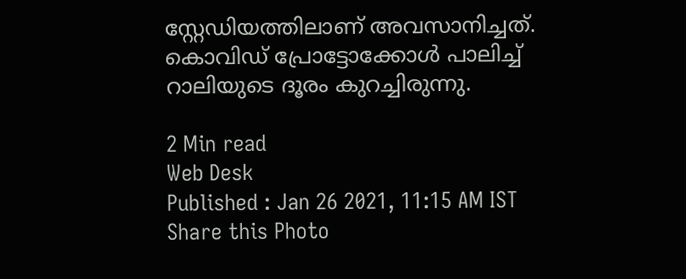സ്റ്റേഡിയത്തിലാണ് അവസാനിച്ചത്. കൊവിഡ് പ്രോട്ടോക്കോള്‍ പാലിച്ച് റാലിയുടെ ദൂരം കുറച്ചിരുന്നു.

2 Min read
Web Desk
Published : Jan 26 2021, 11:15 AM IST
Share this Photo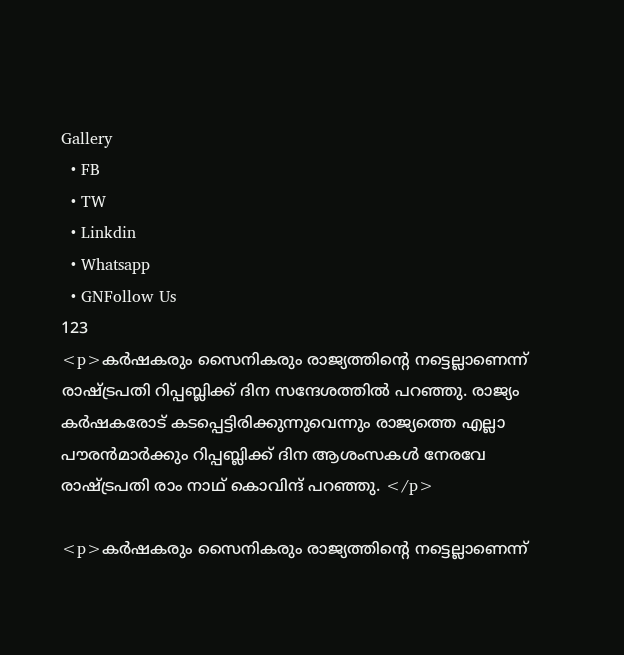Gallery
  • FB
  • TW
  • Linkdin
  • Whatsapp
  • GNFollow Us
123
<p>കർഷകരും സൈനികരും രാജ്യത്തിന്‍റെ നട്ടെല്ലാണെന്ന് രാഷ്ട്രപതി റിപ്പബ്ലിക്ക് ദിന സന്ദേശത്തിൽ പറഞ്ഞു. രാജ്യം കർഷകരോട് കടപ്പെട്ടിരിക്കുന്നുവെന്നും രാജ്യത്തെ എല്ലാ പൗരൻമാർക്കും റിപ്പബ്ലിക്ക് ദിന ആശംസകൾ നേരവേ രാഷ്ട്രപതി രാം നാഥ് കൊവിന്ദ് പറഞ്ഞു. </p>

<p>കർഷകരും സൈനികരും രാജ്യത്തിന്‍റെ നട്ടെല്ലാണെന്ന്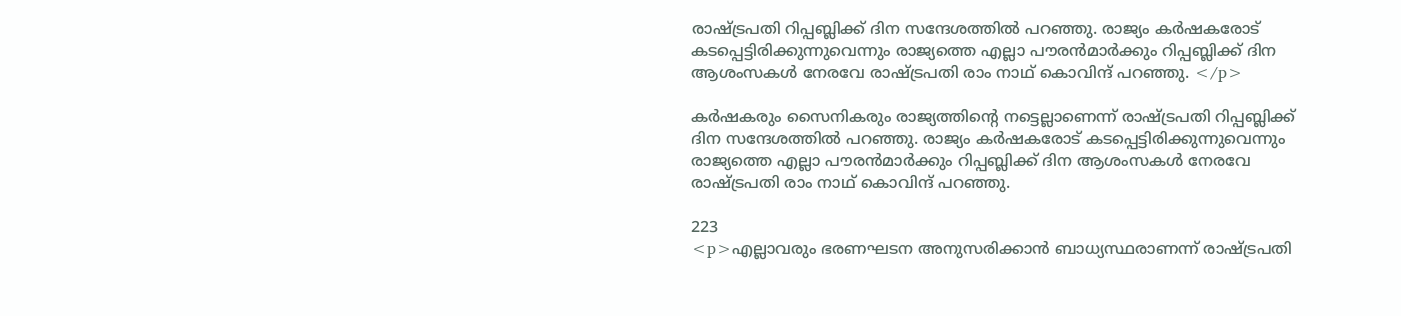രാഷ്ട്രപതി റിപ്പബ്ലിക്ക് ദിന സന്ദേശത്തിൽ പറഞ്ഞു. രാജ്യം കർഷകരോട് കടപ്പെട്ടിരിക്കുന്നുവെന്നും രാജ്യത്തെ എല്ലാ പൗരൻമാർക്കും റിപ്പബ്ലിക്ക് ദിന ആശംസകൾ നേരവേ രാഷ്ട്രപതി രാം നാഥ് കൊവിന്ദ് പറഞ്ഞു. </p>

കർഷകരും സൈനികരും രാജ്യത്തിന്‍റെ നട്ടെല്ലാണെന്ന് രാഷ്ട്രപതി റിപ്പബ്ലിക്ക് ദിന സന്ദേശത്തിൽ പറഞ്ഞു. രാജ്യം കർഷകരോട് കടപ്പെട്ടിരിക്കുന്നുവെന്നും രാജ്യത്തെ എല്ലാ പൗരൻമാർക്കും റിപ്പബ്ലിക്ക് ദിന ആശംസകൾ നേരവേ രാഷ്ട്രപതി രാം നാഥ് കൊവിന്ദ് പറഞ്ഞു.

223
<p>എല്ലാവരും ഭരണഘടന അനുസരിക്കാൻ ബാധ്യസ്ഥരാണന്ന് രാഷ്ട്രപതി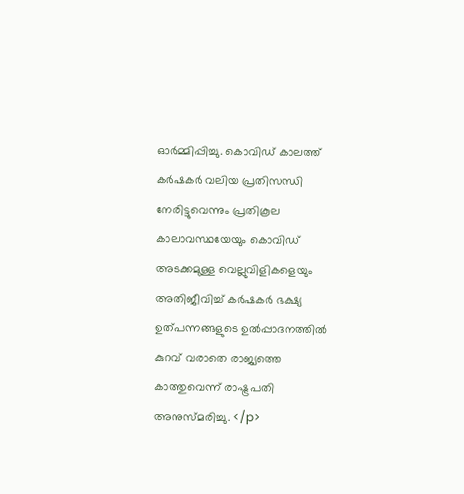ഓർമ്മിപ്പിച്ചു. കൊവിഡ് കാലത്ത് കർഷകർ വലിയ പ്രതിസന്ധി നേരിട്ടുവെന്നും പ്രതികൂല കാലാവസ്ഥയേയും കൊവിഡ് അടക്കമുള്ള വെല്ലുവിളികളെയും അതിജീവിച്ച് കർഷകർ ഭക്ഷ്യ ഉത്പന്നങ്ങളുടെ ഉൽപ്പാദനത്തിൽ കുറവ് വരാതെ രാജ്യത്തെ കാത്തുവെന്ന് രാഷ്ട്രപതി അനുസ്മരിച്ചു. </p>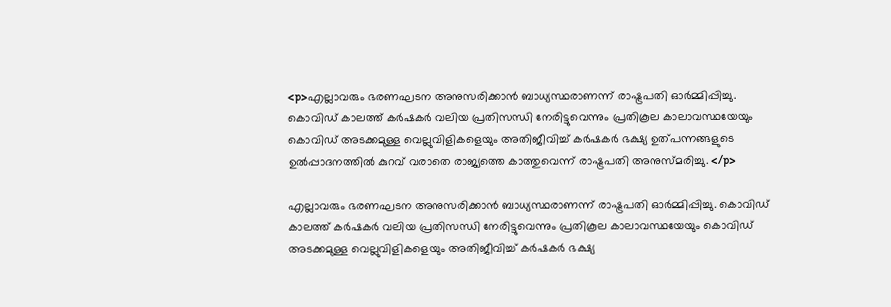<p>എല്ലാവരും ഭരണഘടന അനുസരിക്കാൻ ബാധ്യസ്ഥരാണന്ന് രാഷ്ട്രപതി ഓർമ്മിപ്പിച്ചു. കൊവിഡ് കാലത്ത് കർഷകർ വലിയ പ്രതിസന്ധി നേരിട്ടുവെന്നും പ്രതികൂല കാലാവസ്ഥയേയും കൊവിഡ് അടക്കമുള്ള വെല്ലുവിളികളെയും അതിജീവിച്ച് കർഷകർ ഭക്ഷ്യ ഉത്പന്നങ്ങളുടെ ഉൽപ്പാദനത്തിൽ കുറവ് വരാതെ രാജ്യത്തെ കാത്തുവെന്ന് രാഷ്ട്രപതി അനുസ്മരിച്ചു. </p>

എല്ലാവരും ഭരണഘടന അനുസരിക്കാൻ ബാധ്യസ്ഥരാണന്ന് രാഷ്ട്രപതി ഓർമ്മിപ്പിച്ചു. കൊവിഡ് കാലത്ത് കർഷകർ വലിയ പ്രതിസന്ധി നേരിട്ടുവെന്നും പ്രതികൂല കാലാവസ്ഥയേയും കൊവിഡ് അടക്കമുള്ള വെല്ലുവിളികളെയും അതിജീവിച്ച് കർഷകർ ഭക്ഷ്യ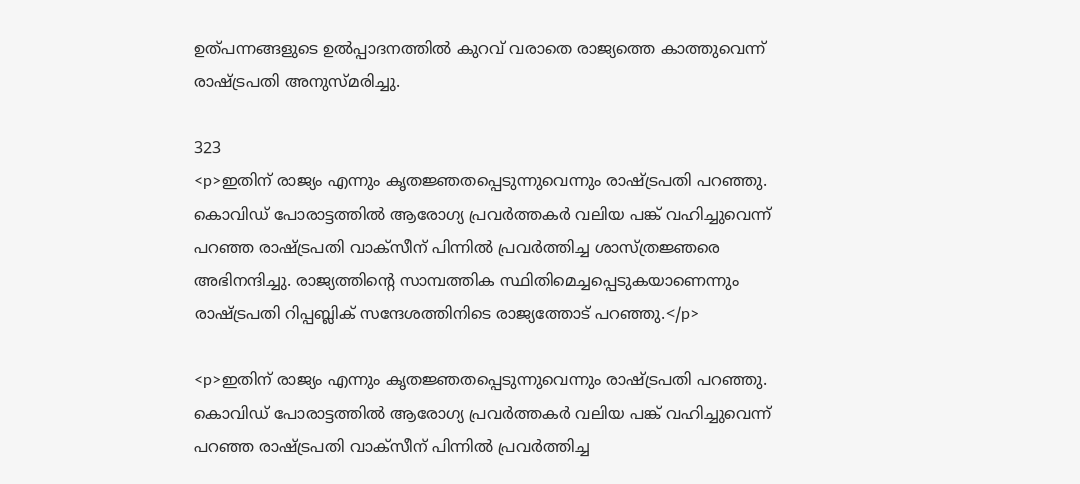ഉത്പന്നങ്ങളുടെ ഉൽപ്പാദനത്തിൽ കുറവ് വരാതെ രാജ്യത്തെ കാത്തുവെന്ന് രാഷ്ട്രപതി അനുസ്മരിച്ചു.

323
<p>ഇതിന് രാജ്യം എന്നും കൃതജ്ഞതപ്പെടുന്നുവെന്നും രാഷ്ട്രപതി പറഞ്ഞു. കൊവിഡ് പോരാട്ടത്തിൽ ആരോഗ്യ പ്രവർത്തകർ വലിയ പങ്ക് വഹിച്ചുവെന്ന് പറഞ്ഞ രാഷ്ട്രപതി വാക്സീന് പിന്നിൽ പ്രവർത്തിച്ച ശാസ്ത്രജ്ഞരെ അഭിനന്ദിച്ചു. രാജ്യത്തിന്‍റെ സാമ്പത്തിക സ്ഥിതിമെച്ചപ്പെടുകയാണെന്നും രാഷ്ട്രപതി റിപ്പബ്ലിക് സന്ദേശത്തിനിടെ രാജ്യത്തോട് പറഞ്ഞു.</p>

<p>ഇതിന് രാജ്യം എന്നും കൃതജ്ഞതപ്പെടുന്നുവെന്നും രാഷ്ട്രപതി പറഞ്ഞു. കൊവിഡ് പോരാട്ടത്തിൽ ആരോഗ്യ പ്രവർത്തകർ വലിയ പങ്ക് വഹിച്ചുവെന്ന് പറഞ്ഞ രാഷ്ട്രപതി വാക്സീന് പിന്നിൽ പ്രവർത്തിച്ച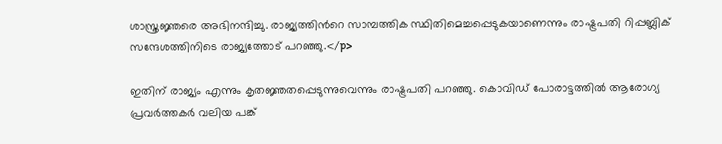ശാസ്ത്രജ്ഞരെ അഭിനന്ദിച്ചു. രാജ്യത്തിന്‍റെ സാമ്പത്തിക സ്ഥിതിമെച്ചപ്പെടുകയാണെന്നും രാഷ്ട്രപതി റിപ്പബ്ലിക് സന്ദേശത്തിനിടെ രാജ്യത്തോട് പറഞ്ഞു.</p>

ഇതിന് രാജ്യം എന്നും കൃതജ്ഞതപ്പെടുന്നുവെന്നും രാഷ്ട്രപതി പറഞ്ഞു. കൊവിഡ് പോരാട്ടത്തിൽ ആരോഗ്യ പ്രവർത്തകർ വലിയ പങ്ക്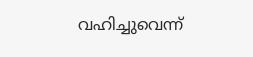വഹിച്ചുവെന്ന്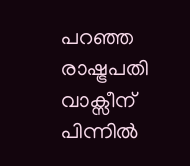പറഞ്ഞ രാഷ്ട്രപതി വാക്സീന് പിന്നിൽ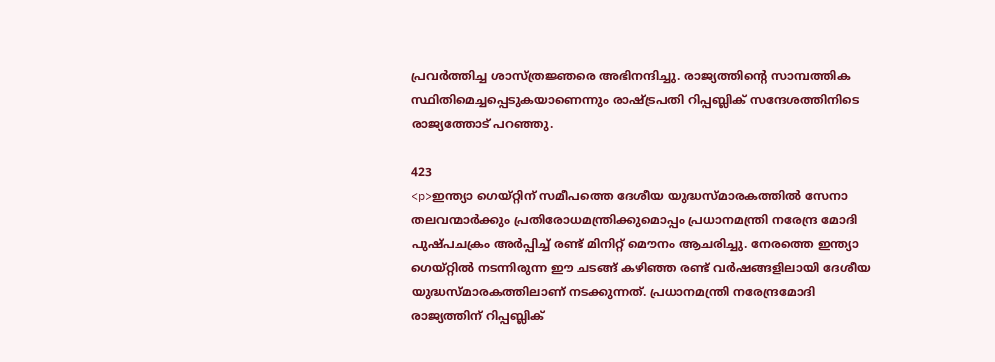പ്രവർത്തിച്ച ശാസ്ത്രജ്ഞരെ അഭിനന്ദിച്ചു. രാജ്യത്തിന്‍റെ സാമ്പത്തിക സ്ഥിതിമെച്ചപ്പെടുകയാണെന്നും രാഷ്ട്രപതി റിപ്പബ്ലിക് സന്ദേശത്തിനിടെ രാജ്യത്തോട് പറഞ്ഞു.

423
<p>ഇന്ത്യാ ഗെയ്റ്റിന് സമീപത്തെ ദേശീയ യുദ്ധസ്മാരകത്തില്‍ സേനാ തലവന്മാര്‍ക്കും പ്രതിരോധമന്ത്രിക്കുമൊപ്പം പ്രധാനമന്ത്രി നരേന്ദ്ര മോദി പുഷ്പചക്രം അര്‍പ്പിച്ച് രണ്ട് മിനിറ്റ് മൌനം ആചരിച്ചു. നേരത്തെ ഇന്ത്യാ ഗെയ്റ്റില്‍ നടന്നിരുന്ന ഈ ചടങ്ങ് കഴിഞ്ഞ രണ്ട് വര്‍ഷങ്ങളിലായി ദേശീയ യുദ്ധസ്മാരകത്തിലാണ് നടക്കുന്നത്. പ്രധാനമന്ത്രി നരേന്ദ്രമോദി രാജ്യത്തിന് റിപ്പബ്ലിക്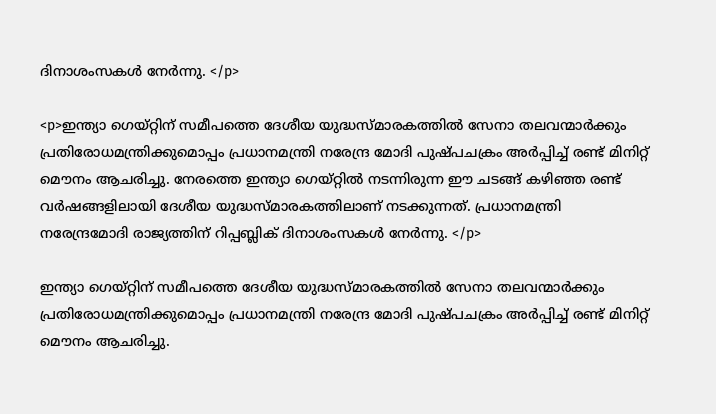ദിനാശംസകൾ നേർന്നു. </p>

<p>ഇന്ത്യാ ഗെയ്റ്റിന് സമീപത്തെ ദേശീയ യുദ്ധസ്മാരകത്തില്‍ സേനാ തലവന്മാര്‍ക്കും പ്രതിരോധമന്ത്രിക്കുമൊപ്പം പ്രധാനമന്ത്രി നരേന്ദ്ര മോദി പുഷ്പചക്രം അര്‍പ്പിച്ച് രണ്ട് മിനിറ്റ് മൌനം ആചരിച്ചു. നേരത്തെ ഇന്ത്യാ ഗെയ്റ്റില്‍ നടന്നിരുന്ന ഈ ചടങ്ങ് കഴിഞ്ഞ രണ്ട് വര്‍ഷങ്ങളിലായി ദേശീയ യുദ്ധസ്മാരകത്തിലാണ് നടക്കുന്നത്. പ്രധാനമന്ത്രി നരേന്ദ്രമോദി രാജ്യത്തിന് റിപ്പബ്ലിക് ദിനാശംസകൾ നേർന്നു. </p>

ഇന്ത്യാ ഗെയ്റ്റിന് സമീപത്തെ ദേശീയ യുദ്ധസ്മാരകത്തില്‍ സേനാ തലവന്മാര്‍ക്കും പ്രതിരോധമന്ത്രിക്കുമൊപ്പം പ്രധാനമന്ത്രി നരേന്ദ്ര മോദി പുഷ്പചക്രം അര്‍പ്പിച്ച് രണ്ട് മിനിറ്റ് മൌനം ആചരിച്ചു.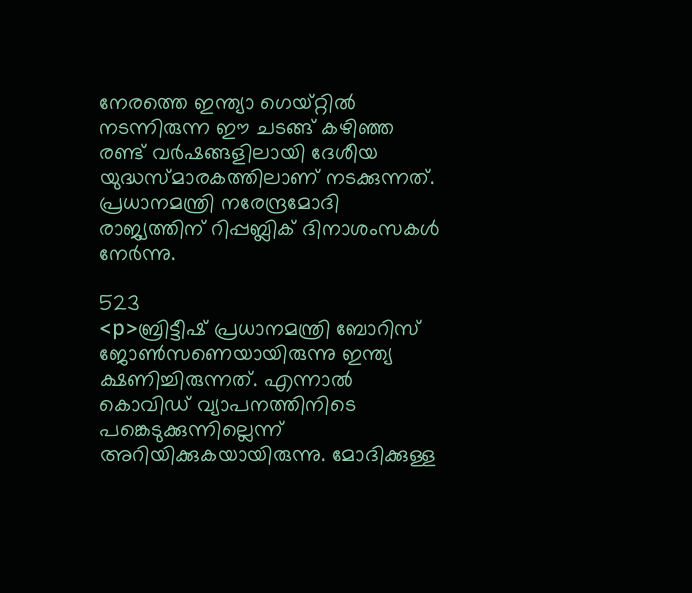നേരത്തെ ഇന്ത്യാ ഗെയ്റ്റില്‍ നടന്നിരുന്ന ഈ ചടങ്ങ് കഴിഞ്ഞ രണ്ട് വര്‍ഷങ്ങളിലായി ദേശീയ യുദ്ധസ്മാരകത്തിലാണ് നടക്കുന്നത്. പ്രധാനമന്ത്രി നരേന്ദ്രമോദി രാജ്യത്തിന് റിപ്പബ്ലിക് ദിനാശംസകൾ നേർന്നു.

523
<p>ബ്രിട്ടീഷ് പ്രധാനമന്ത്രി ബോറിസ് ജോണ്‍സണെയായിരുന്നു ഇന്ത്യ ക്ഷണിച്ചിരുന്നത്. എന്നാല്‍ കൊവിഡ് വ്യാപനത്തിനിടെ പങ്കെടുക്കുന്നില്ലെന്ന് അറിയിക്കുകയായിരുന്നു. മോദിക്കുള്ള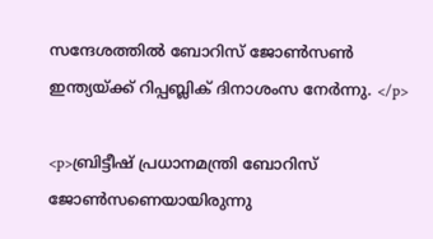സന്ദേശത്തില്‍ ബോറിസ് ജോണ്‍സണ്‍ ഇന്ത്യയ്ക്ക് റിപ്പബ്ലിക് ദിനാശംസ നേര്‍ന്നു. </p>

<p>ബ്രിട്ടീഷ് പ്രധാനമന്ത്രി ബോറിസ് ജോണ്‍സണെയായിരുന്നു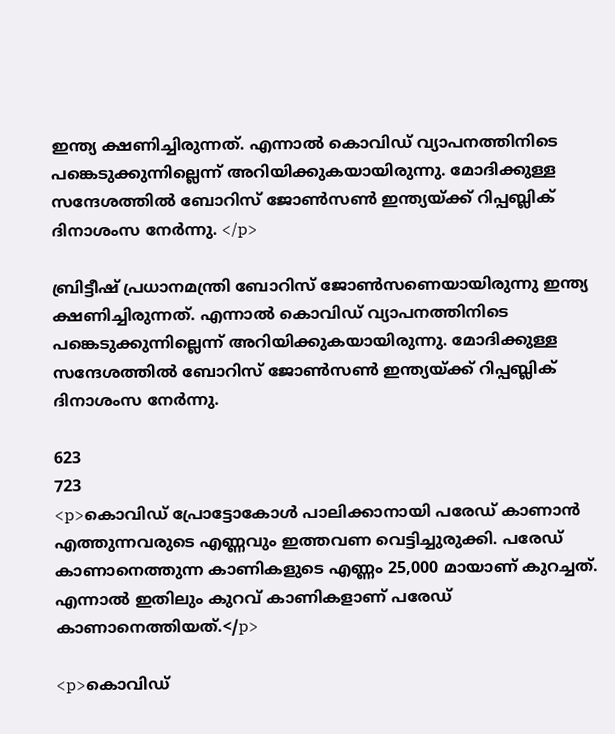ഇന്ത്യ ക്ഷണിച്ചിരുന്നത്. എന്നാല്‍ കൊവിഡ് വ്യാപനത്തിനിടെ പങ്കെടുക്കുന്നില്ലെന്ന് അറിയിക്കുകയായിരുന്നു. മോദിക്കുള്ള സന്ദേശത്തില്‍ ബോറിസ് ജോണ്‍സണ്‍ ഇന്ത്യയ്ക്ക് റിപ്പബ്ലിക് ദിനാശംസ നേര്‍ന്നു. </p>

ബ്രിട്ടീഷ് പ്രധാനമന്ത്രി ബോറിസ് ജോണ്‍സണെയായിരുന്നു ഇന്ത്യ ക്ഷണിച്ചിരുന്നത്. എന്നാല്‍ കൊവിഡ് വ്യാപനത്തിനിടെ പങ്കെടുക്കുന്നില്ലെന്ന് അറിയിക്കുകയായിരുന്നു. മോദിക്കുള്ള സന്ദേശത്തില്‍ ബോറിസ് ജോണ്‍സണ്‍ ഇന്ത്യയ്ക്ക് റിപ്പബ്ലിക് ദിനാശംസ നേര്‍ന്നു.

623
723
<p>കൊവിഡ് പ്രോട്ടോകോൾ പാലിക്കാനായി പരേഡ് കാണാൻ എത്തുന്നവരുടെ എണ്ണവും ഇത്തവണ വെട്ടിച്ചുരുക്കി. പരേഡ് കാണാനെത്തുന്ന കാണികളുടെ എണ്ണം 25,000 മായാണ് കുറച്ചത്. എന്നാല്‍ ഇതിലും കുറവ് കാണികളാണ് പരേഡ് കാണാനെത്തിയത്.</p>

<p>കൊവിഡ്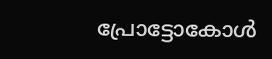പ്രോട്ടോകോൾ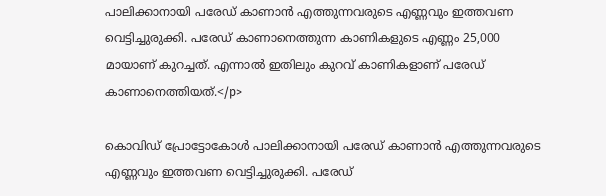പാലിക്കാനായി പരേഡ് കാണാൻ എത്തുന്നവരുടെ എണ്ണവും ഇത്തവണ വെട്ടിച്ചുരുക്കി. പരേഡ് കാണാനെത്തുന്ന കാണികളുടെ എണ്ണം 25,000 മായാണ് കുറച്ചത്. എന്നാല്‍ ഇതിലും കുറവ് കാണികളാണ് പരേഡ് കാണാനെത്തിയത്.</p>

കൊവിഡ് പ്രോട്ടോകോൾ പാലിക്കാനായി പരേഡ് കാണാൻ എത്തുന്നവരുടെ എണ്ണവും ഇത്തവണ വെട്ടിച്ചുരുക്കി. പരേഡ്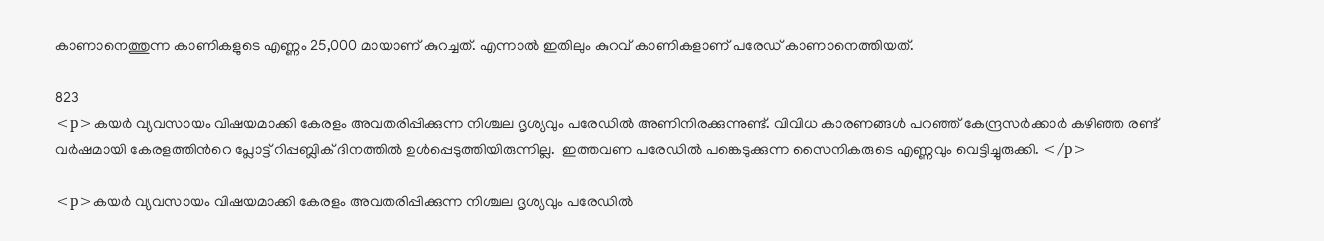കാണാനെത്തുന്ന കാണികളുടെ എണ്ണം 25,000 മായാണ് കുറച്ചത്. എന്നാല്‍ ഇതിലും കുറവ് കാണികളാണ് പരേഡ് കാണാനെത്തിയത്.

823
<p>കയര്‍ വ്യവസായം വിഷയമാക്കി കേരളം അവതരിപ്പിക്കുന്ന നിശ്ചല ദൃശ്യവും പരേഡിൽ അണിനിരക്കുന്നുണ്ട്. വിവിധ കാരണങ്ങള്‍ പറഞ്ഞ് കേന്ദ്രസര്‍ക്കാര്‍ കഴിഞ്ഞ രണ്ട് വര്‍ഷമായി കേരളത്തിന്‍റെ പ്ലോട്ട് റിപ്പബ്ലിക് ദിനത്തില്‍ ഉള്‍പ്പെടുത്തിയിരുന്നില്ല.  ഇത്തവണ പരേഡിൽ പങ്കെടുക്കുന്ന സൈനികരുടെ എണ്ണവും വെട്ടിച്ചുരുക്കി. </p>

<p>കയര്‍ വ്യവസായം വിഷയമാക്കി കേരളം അവതരിപ്പിക്കുന്ന നിശ്ചല ദൃശ്യവും പരേഡിൽ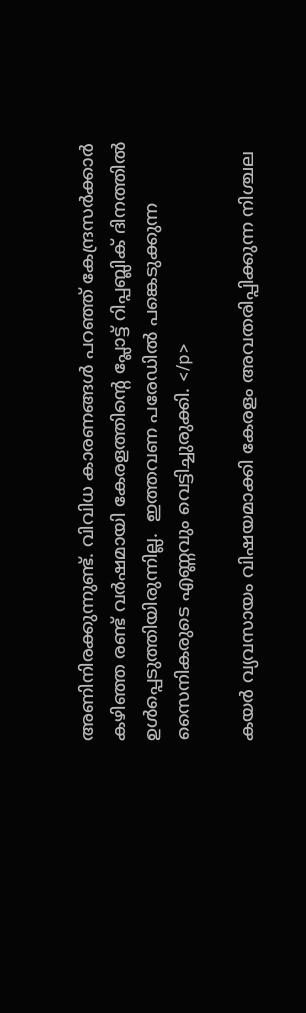അണിനിരക്കുന്നുണ്ട്. വിവിധ കാരണങ്ങള്‍ പറഞ്ഞ് കേന്ദ്രസര്‍ക്കാര്‍ കഴിഞ്ഞ രണ്ട് വര്‍ഷമായി കേരളത്തിന്‍റെ പ്ലോട്ട് റിപ്പബ്ലിക് ദിനത്തില്‍ ഉള്‍പ്പെടുത്തിയിരുന്നില്ല.  ഇത്തവണ പരേഡിൽ പങ്കെടുക്കുന്ന സൈനികരുടെ എണ്ണവും വെട്ടിച്ചുരുക്കി. </p>

കയര്‍ വ്യവസായം വിഷയമാക്കി കേരളം അവതരിപ്പിക്കുന്ന നിശ്ചല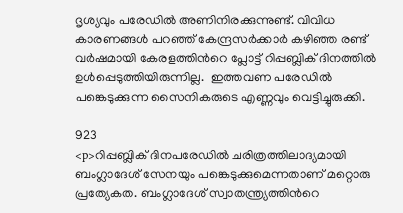ദൃശ്യവും പരേഡിൽ അണിനിരക്കുന്നുണ്ട്. വിവിധ കാരണങ്ങള്‍ പറഞ്ഞ് കേന്ദ്രസര്‍ക്കാര്‍ കഴിഞ്ഞ രണ്ട് വര്‍ഷമായി കേരളത്തിന്‍റെ പ്ലോട്ട് റിപ്പബ്ലിക് ദിനത്തില്‍ ഉള്‍പ്പെടുത്തിയിരുന്നില്ല.  ഇത്തവണ പരേഡിൽ പങ്കെടുക്കുന്ന സൈനികരുടെ എണ്ണവും വെട്ടിച്ചുരുക്കി.

923
<p>റിപ്പബ്ലിക് ദിനപരേഡിൽ ചരിത്രത്തിലാദ്യമായി ബംഗ്ലാദേശ് സേനയും പങ്കെടുക്കുമെന്നതാണ് മറ്റൊരു പ്രത്യേകത. ബംഗ്ലാദേശ് സ്വാതന്ത്ര്യത്തിന്‍റെ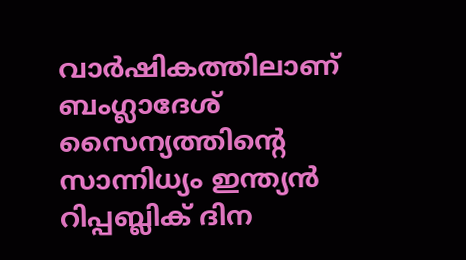വാര്‍ഷികത്തിലാണ് ബംഗ്ലാദേശ് സൈന്യത്തിന്‍റെ സാന്നിധ്യം ഇന്ത്യന്‍ റിപ്പബ്ലിക് ദിന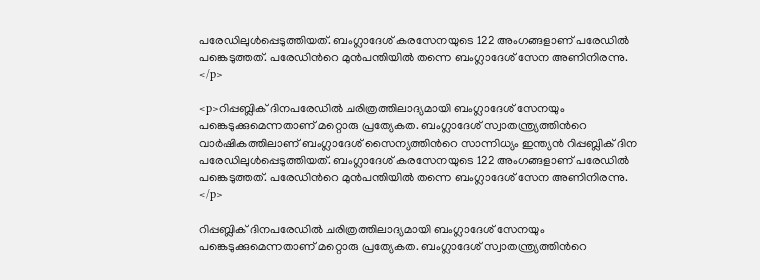പരേഡിലുള്‍പ്പെടുത്തിയത്. ബംഗ്ലാദേശ് കരസേനയുടെ 122 അംഗങ്ങളാണ് പരേഡില്‍ പങ്കെടുത്തത്. പരേഡിന്‍റെ മുന്‍പന്തിയില്‍ തന്നെ ബംഗ്ലാദേശ് സേന അണിനിരന്നു. </p>

<p>റിപ്പബ്ലിക് ദിനപരേഡിൽ ചരിത്രത്തിലാദ്യമായി ബംഗ്ലാദേശ് സേനയും പങ്കെടുക്കുമെന്നതാണ് മറ്റൊരു പ്രത്യേകത. ബംഗ്ലാദേശ് സ്വാതന്ത്ര്യത്തിന്‍റെ വാര്‍ഷികത്തിലാണ് ബംഗ്ലാദേശ് സൈന്യത്തിന്‍റെ സാന്നിധ്യം ഇന്ത്യന്‍ റിപ്പബ്ലിക് ദിന പരേഡിലുള്‍പ്പെടുത്തിയത്. ബംഗ്ലാദേശ് കരസേനയുടെ 122 അംഗങ്ങളാണ് പരേഡില്‍ പങ്കെടുത്തത്. പരേഡിന്‍റെ മുന്‍പന്തിയില്‍ തന്നെ ബംഗ്ലാദേശ് സേന അണിനിരന്നു. </p>

റിപ്പബ്ലിക് ദിനപരേഡിൽ ചരിത്രത്തിലാദ്യമായി ബംഗ്ലാദേശ് സേനയും പങ്കെടുക്കുമെന്നതാണ് മറ്റൊരു പ്രത്യേകത. ബംഗ്ലാദേശ് സ്വാതന്ത്ര്യത്തിന്‍റെ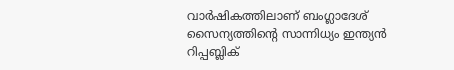വാര്‍ഷികത്തിലാണ് ബംഗ്ലാദേശ് സൈന്യത്തിന്‍റെ സാന്നിധ്യം ഇന്ത്യന്‍ റിപ്പബ്ലിക്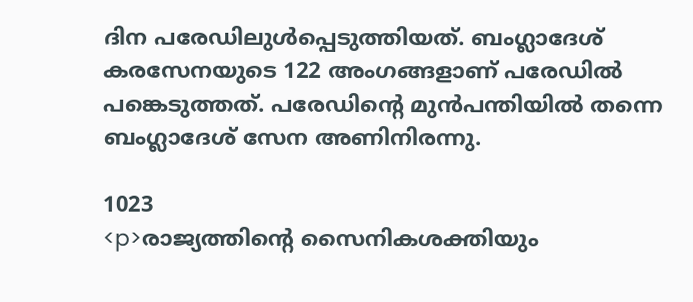ദിന പരേഡിലുള്‍പ്പെടുത്തിയത്. ബംഗ്ലാദേശ് കരസേനയുടെ 122 അംഗങ്ങളാണ് പരേഡില്‍ പങ്കെടുത്തത്. പരേഡിന്‍റെ മുന്‍പന്തിയില്‍ തന്നെ ബംഗ്ലാദേശ് സേന അണിനിരന്നു.

1023
<p>രാജ്യത്തിന്‍റെ സൈനികശക്തിയും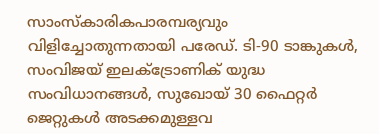സാംസ്കാരികപാരമ്പര്യവും വിളിച്ചോതുന്നതായി പരേഡ്. ടി-90 ടാങ്കുകൾ, സംവിജയ് ഇലക്ട്രോണിക് യുദ്ധ സംവിധാനങ്ങൾ, സുഖോയ് 30 ഫൈറ്റർ ജെറ്റുകൾ അടക്കമുള്ളവ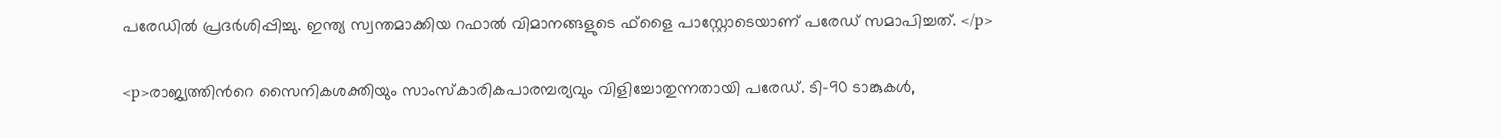പരേഡില്‍ പ്രദർശിപ്പിച്ചു. ഇന്ത്യ സ്വന്തമാക്കിയ റഫാൽ വിമാനങ്ങളുടെ ഫ്ളൈ പാസ്റ്റോടെയാണ് പരേഡ് സമാപിച്ചത്. </p>

<p>രാജ്യത്തിന്‍റെ സൈനികശക്തിയും സാംസ്കാരികപാരമ്പര്യവും വിളിച്ചോതുന്നതായി പരേഡ്. ടി-90 ടാങ്കുകൾ,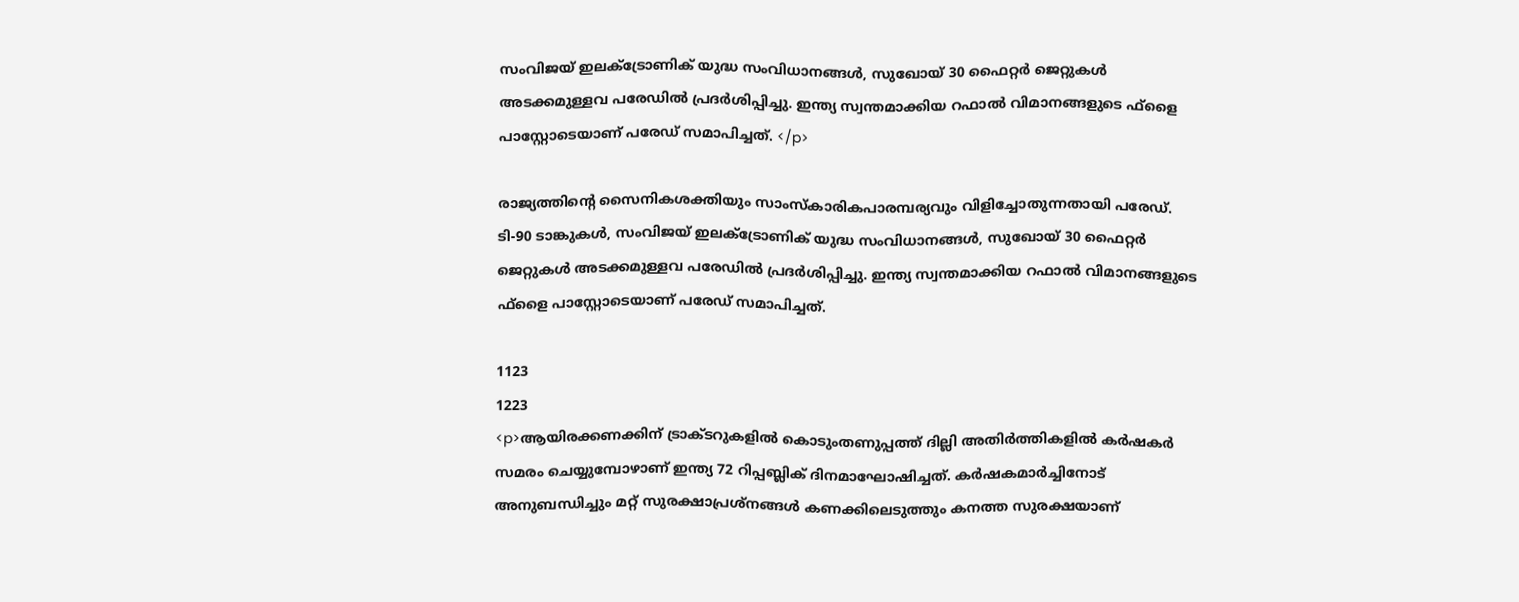സംവിജയ് ഇലക്ട്രോണിക് യുദ്ധ സംവിധാനങ്ങൾ, സുഖോയ് 30 ഫൈറ്റർ ജെറ്റുകൾ അടക്കമുള്ളവ പരേഡില്‍ പ്രദർശിപ്പിച്ചു. ഇന്ത്യ സ്വന്തമാക്കിയ റഫാൽ വിമാനങ്ങളുടെ ഫ്ളൈ പാസ്റ്റോടെയാണ് പരേഡ് സമാപിച്ചത്. </p>

രാജ്യത്തിന്‍റെ സൈനികശക്തിയും സാംസ്കാരികപാരമ്പര്യവും വിളിച്ചോതുന്നതായി പരേഡ്. ടി-90 ടാങ്കുകൾ, സംവിജയ് ഇലക്ട്രോണിക് യുദ്ധ സംവിധാനങ്ങൾ, സുഖോയ് 30 ഫൈറ്റർ ജെറ്റുകൾ അടക്കമുള്ളവ പരേഡില്‍ പ്രദർശിപ്പിച്ചു. ഇന്ത്യ സ്വന്തമാക്കിയ റഫാൽ വിമാനങ്ങളുടെ ഫ്ളൈ പാസ്റ്റോടെയാണ് പരേഡ് സമാപിച്ചത്.

1123
1223
<p>ആയിരക്കണക്കിന് ട്രാക്ടറുകളില്‍ കൊടുംതണുപ്പത്ത് ദില്ലി അതിര്‍ത്തികളില്‍ കര്‍ഷകര്‍ സമരം ചെയ്യുമ്പോഴാണ് ഇന്ത്യ 72 റിപ്പബ്ലിക് ദിനമാഘോഷിച്ചത്. കർഷകമാർച്ചിനോട് അനുബന്ധിച്ചും മറ്റ് സുരക്ഷാപ്രശ്നങ്ങൾ കണക്കിലെടുത്തും കനത്ത സുരക്ഷയാണ്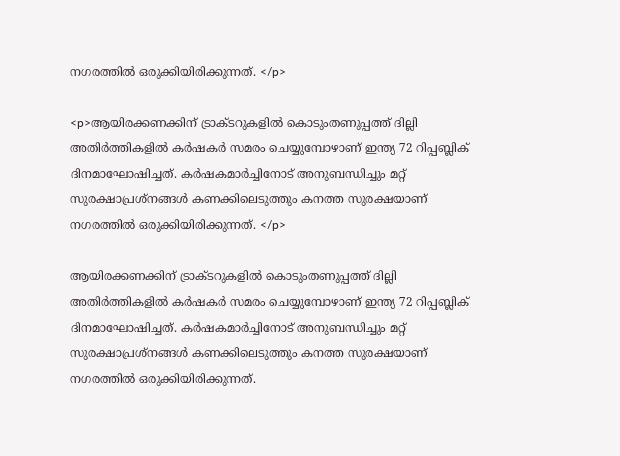നഗരത്തിൽ ഒരുക്കിയിരിക്കുന്നത്. </p>

<p>ആയിരക്കണക്കിന് ട്രാക്ടറുകളില്‍ കൊടുംതണുപ്പത്ത് ദില്ലി അതിര്‍ത്തികളില്‍ കര്‍ഷകര്‍ സമരം ചെയ്യുമ്പോഴാണ് ഇന്ത്യ 72 റിപ്പബ്ലിക് ദിനമാഘോഷിച്ചത്. കർഷകമാർച്ചിനോട് അനുബന്ധിച്ചും മറ്റ് സുരക്ഷാപ്രശ്നങ്ങൾ കണക്കിലെടുത്തും കനത്ത സുരക്ഷയാണ് നഗരത്തിൽ ഒരുക്കിയിരിക്കുന്നത്. </p>

ആയിരക്കണക്കിന് ട്രാക്ടറുകളില്‍ കൊടുംതണുപ്പത്ത് ദില്ലി അതിര്‍ത്തികളില്‍ കര്‍ഷകര്‍ സമരം ചെയ്യുമ്പോഴാണ് ഇന്ത്യ 72 റിപ്പബ്ലിക് ദിനമാഘോഷിച്ചത്. കർഷകമാർച്ചിനോട് അനുബന്ധിച്ചും മറ്റ് സുരക്ഷാപ്രശ്നങ്ങൾ കണക്കിലെടുത്തും കനത്ത സുരക്ഷയാണ് നഗരത്തിൽ ഒരുക്കിയിരിക്കുന്നത്.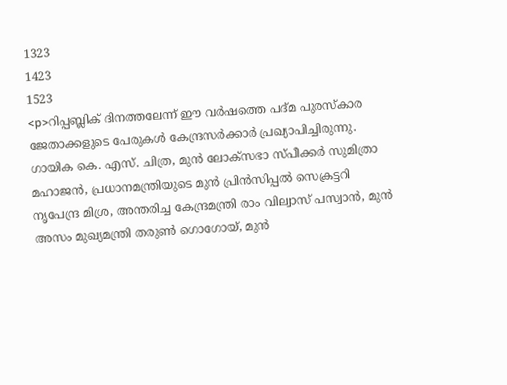1323
1423
1523
<p>റിപ്പബ്ലിക് ദിനത്തലേന്ന് ഈ വർഷത്തെ പദ്മ പുരസ്കാര ജേതാക്കളുടെ പേരുകൾ കേന്ദ്രസർക്കാർ പ്രഖ്യാപിച്ചിരുന്നു. ഗായിക കെ. എസ്. ചിത്ര, മുൻ ലോക്സഭാ സ്പീക്കർ സുമിത്രാ മഹാജൻ, പ്രധാനമന്ത്രിയുടെ മുൻ പ്രിൻസിപ്പൽ സെക്രട്ടറി നൃപേന്ദ്ര മിശ്ര, അന്തരിച്ച കേന്ദ്രമന്ത്രി രാം വില്വാസ് പസ്വാൻ, മുൻ അസം മുഖ്യമന്ത്രി തരുൺ ഗൊഗോയ്, മുൻ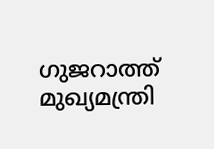ഗുജറാത്ത് മുഖ്യമന്ത്രി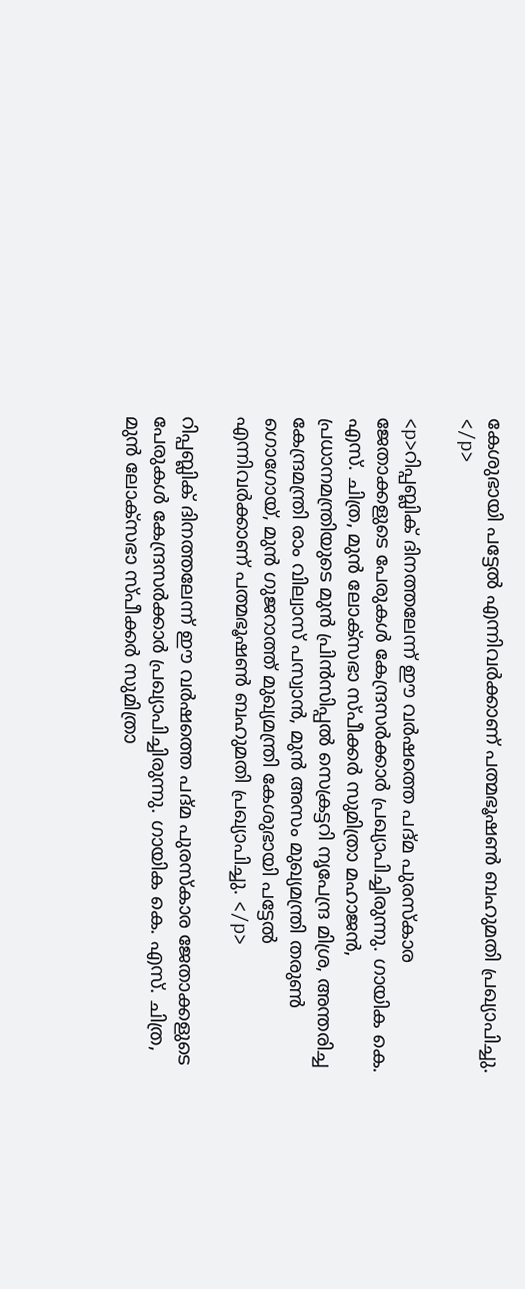കേശുഭായി പട്ടേൽ എന്നിവർക്കാണ് പത്മഭൂഷൺ ബഹുമതി പ്രഖ്യാപിച്ചു. </p>

<p>റിപ്പബ്ലിക് ദിനത്തലേന്ന് ഈ വർഷത്തെ പദ്മ പുരസ്കാര ജേതാക്കളുടെ പേരുകൾ കേന്ദ്രസർക്കാർ പ്രഖ്യാപിച്ചിരുന്നു. ഗായിക കെ. എസ്. ചിത്ര, മുൻ ലോക്സഭാ സ്പീക്കർ സുമിത്രാ മഹാജൻ, പ്രധാനമന്ത്രിയുടെ മുൻ പ്രിൻസിപ്പൽ സെക്രട്ടറി നൃപേന്ദ്ര മിശ്ര, അന്തരിച്ച കേന്ദ്രമന്ത്രി രാം വില്വാസ് പസ്വാൻ, മുൻ അസം മുഖ്യമന്ത്രി തരുൺ ഗൊഗോയ്, മുൻ ഗുജറാത്ത് മുഖ്യമന്ത്രി കേശുഭായി പട്ടേൽ എന്നിവർക്കാണ് പത്മഭൂഷൺ ബഹുമതി പ്രഖ്യാപിച്ചു. </p>

റിപ്പബ്ലിക് ദിനത്തലേന്ന് ഈ വർഷത്തെ പദ്മ പുരസ്കാര ജേതാക്കളുടെ പേരുകൾ കേന്ദ്രസർക്കാർ പ്രഖ്യാപിച്ചിരുന്നു. ഗായിക കെ. എസ്. ചിത്ര, മുൻ ലോക്സഭാ സ്പീക്കർ സുമിത്രാ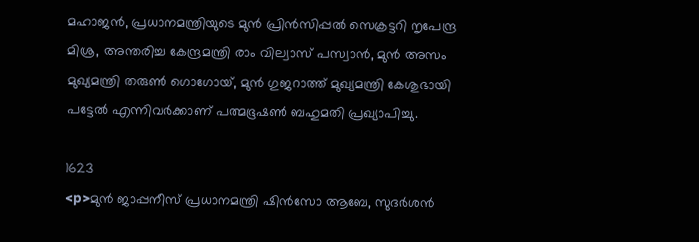മഹാജൻ, പ്രധാനമന്ത്രിയുടെ മുൻ പ്രിൻസിപ്പൽ സെക്രട്ടറി നൃപേന്ദ്ര മിശ്ര, അന്തരിച്ച കേന്ദ്രമന്ത്രി രാം വില്വാസ് പസ്വാൻ, മുൻ അസം മുഖ്യമന്ത്രി തരുൺ ഗൊഗോയ്, മുൻ ഗുജറാത്ത് മുഖ്യമന്ത്രി കേശുഭായി പട്ടേൽ എന്നിവർക്കാണ് പത്മഭൂഷൺ ബഹുമതി പ്രഖ്യാപിച്ചു.

1623
<p>മുൻ ജാപ്പനീസ് പ്രധാനമന്ത്രി ഷിൻസോ ആബേ, സുദർശൻ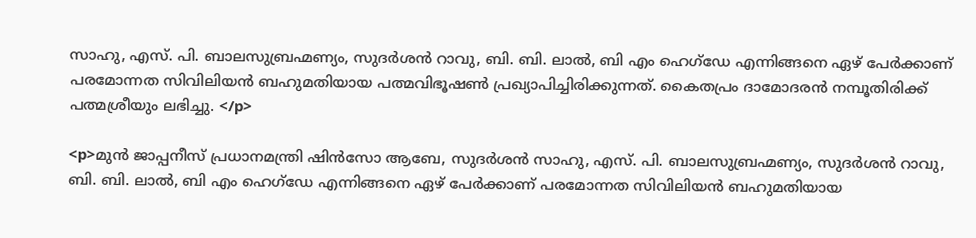സാഹു, എസ്. പി. ബാലസുബ്രഹ്മണ്യം, സുദർശൻ റാവു, ബി. ബി. ലാൽ, ബി എം ഹെഗ്ഡേ എന്നിങ്ങനെ ഏഴ് പേർക്കാണ് പരമോന്നത സിവിലിയൻ ബഹുമതിയായ പത്മവിഭൂഷൺ പ്രഖ്യാപിച്ചിരിക്കുന്നത്. കൈതപ്രം ദാമോദരൻ നമ്പൂതിരിക്ക് പത്മശ്രീയും ലഭിച്ചു. </p>

<p>മുൻ ജാപ്പനീസ് പ്രധാനമന്ത്രി ഷിൻസോ ആബേ, സുദർശൻ സാഹു, എസ്. പി. ബാലസുബ്രഹ്മണ്യം, സുദർശൻ റാവു, ബി. ബി. ലാൽ, ബി എം ഹെഗ്ഡേ എന്നിങ്ങനെ ഏഴ് പേർക്കാണ് പരമോന്നത സിവിലിയൻ ബഹുമതിയായ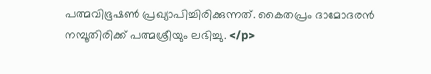പത്മവിഭൂഷൺ പ്രഖ്യാപിച്ചിരിക്കുന്നത്. കൈതപ്രം ദാമോദരൻ നമ്പൂതിരിക്ക് പത്മശ്രീയും ലഭിച്ചു. </p>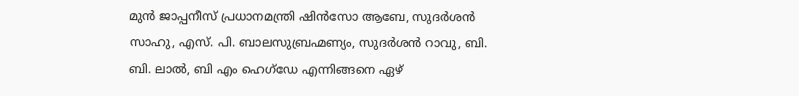മുൻ ജാപ്പനീസ് പ്രധാനമന്ത്രി ഷിൻസോ ആബേ, സുദർശൻ സാഹു, എസ്. പി. ബാലസുബ്രഹ്മണ്യം, സുദർശൻ റാവു, ബി. ബി. ലാൽ, ബി എം ഹെഗ്ഡേ എന്നിങ്ങനെ ഏഴ്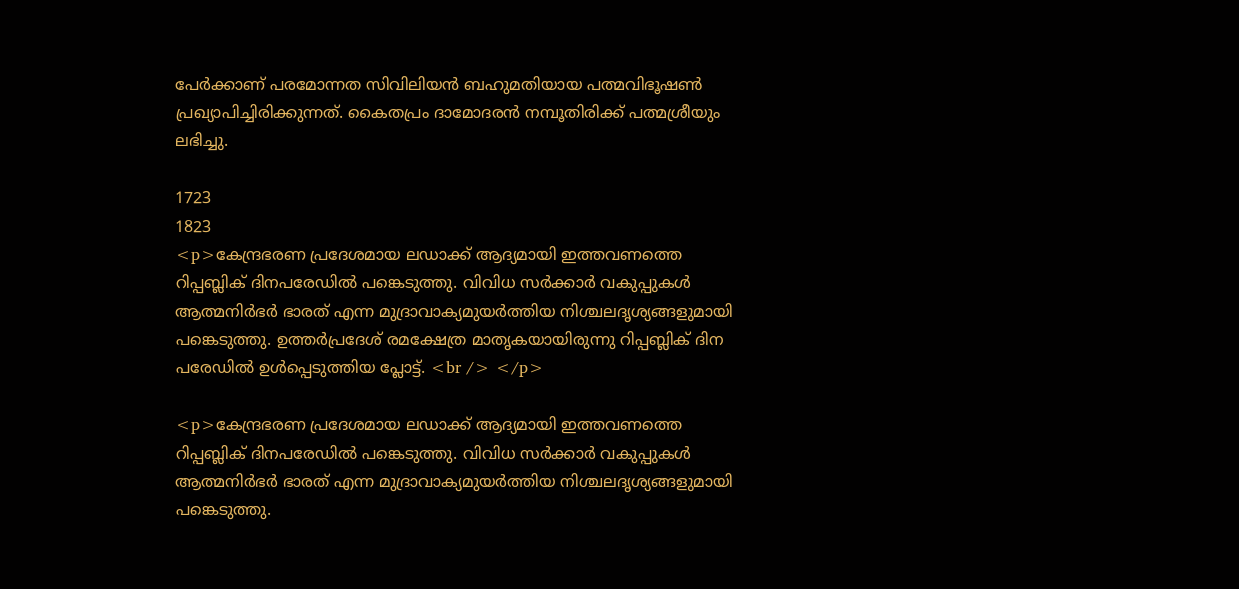പേർക്കാണ് പരമോന്നത സിവിലിയൻ ബഹുമതിയായ പത്മവിഭൂഷൺ പ്രഖ്യാപിച്ചിരിക്കുന്നത്. കൈതപ്രം ദാമോദരൻ നമ്പൂതിരിക്ക് പത്മശ്രീയും ലഭിച്ചു.

1723
1823
<p>കേന്ദ്രഭരണ പ്രദേശമായ ലഡാക്ക് ആദ്യമായി ഇത്തവണത്തെ റിപ്പബ്ലിക് ദിനപരേഡില്‍ പങ്കെടുത്തു. വിവിധ സര്‍ക്കാര്‍ വകുപ്പുകള്‍ ആത്മനിര്‍ഭര്‍ ഭാരത് എന്ന മുദ്രാവാക്യമുയര്‍ത്തിയ നിശ്ചലദൃശ്യങ്ങളുമായി പങ്കെടുത്തു. ഉത്തര്‍പ്രദേശ് രമക്ഷേത്ര മാതൃകയായിരുന്നു റിപ്പബ്ലിക് ദിന പരേഡില്‍ ഉള്‍പ്പെടുത്തിയ പ്ലോട്ട്. <br /> </p>

<p>കേന്ദ്രഭരണ പ്രദേശമായ ലഡാക്ക് ആദ്യമായി ഇത്തവണത്തെ റിപ്പബ്ലിക് ദിനപരേഡില്‍ പങ്കെടുത്തു. വിവിധ സര്‍ക്കാര്‍ വകുപ്പുകള്‍ ആത്മനിര്‍ഭര്‍ ഭാരത് എന്ന മുദ്രാവാക്യമുയര്‍ത്തിയ നിശ്ചലദൃശ്യങ്ങളുമായി പങ്കെടുത്തു.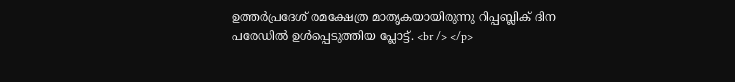ഉത്തര്‍പ്രദേശ് രമക്ഷേത്ര മാതൃകയായിരുന്നു റിപ്പബ്ലിക് ദിന പരേഡില്‍ ഉള്‍പ്പെടുത്തിയ പ്ലോട്ട്. <br /> </p>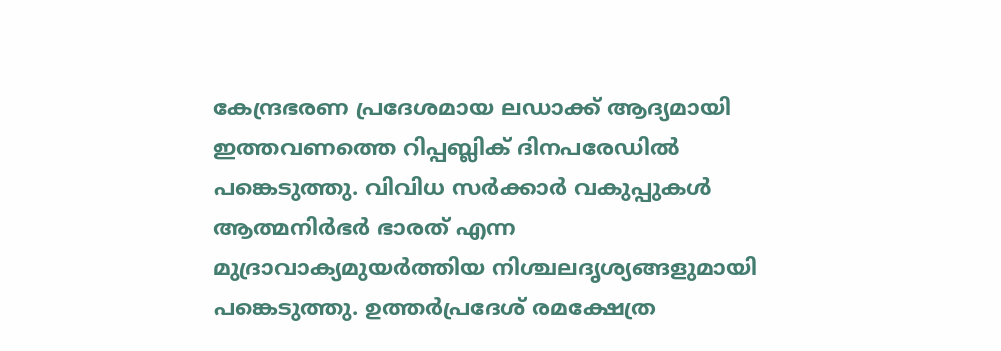കേന്ദ്രഭരണ പ്രദേശമായ ലഡാക്ക് ആദ്യമായി ഇത്തവണത്തെ റിപ്പബ്ലിക് ദിനപരേഡില്‍ പങ്കെടുത്തു. വിവിധ സര്‍ക്കാര്‍ വകുപ്പുകള്‍ ആത്മനിര്‍ഭര്‍ ഭാരത് എന്ന മുദ്രാവാക്യമുയര്‍ത്തിയ നിശ്ചലദൃശ്യങ്ങളുമായി പങ്കെടുത്തു. ഉത്തര്‍പ്രദേശ് രമക്ഷേത്ര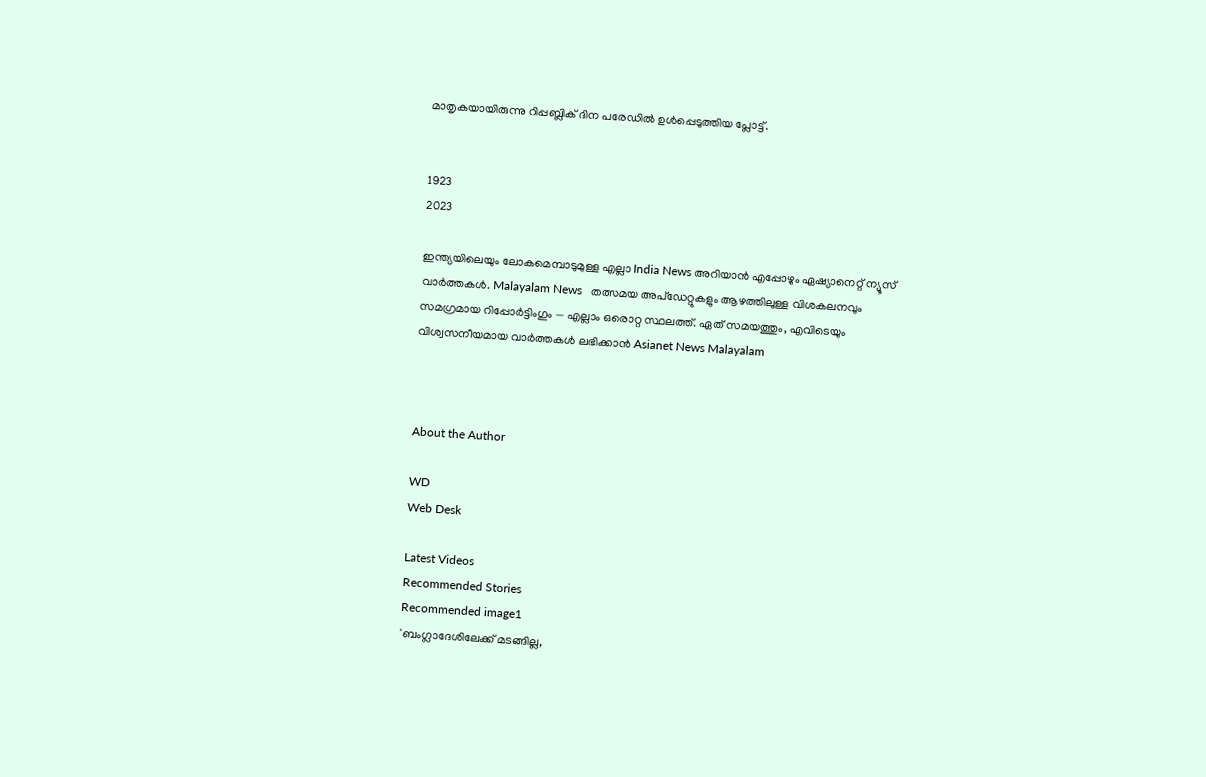മാതൃകയായിരുന്നു റിപ്പബ്ലിക് ദിന പരേഡില്‍ ഉള്‍പ്പെടുത്തിയ പ്ലോട്ട്.


1923
2023

ഇന്ത്യയിലെയും ലോകമെമ്പാടുമുള്ള എല്ലാ India News അറിയാൻ എപ്പോഴും ഏഷ്യാനെറ്റ് ന്യൂസ് വാർത്തകൾ. Malayalam News   തത്സമയ അപ്‌ഡേറ്റുകളും ആഴത്തിലുള്ള വിശകലനവും സമഗ്രമായ റിപ്പോർട്ടിംഗും — എല്ലാം ഒരൊറ്റ സ്ഥലത്ത്. ഏത് സമയത്തും, എവിടെയും വിശ്വസനീയമായ വാർത്തകൾ ലഭിക്കാൻ Asianet News Malayalam



About the Author

WD
Web Desk

Latest Videos
Recommended Stories
Recommended image1
'ബംഗ്ലാദേശിലേക്ക് മടങ്ങില്ല,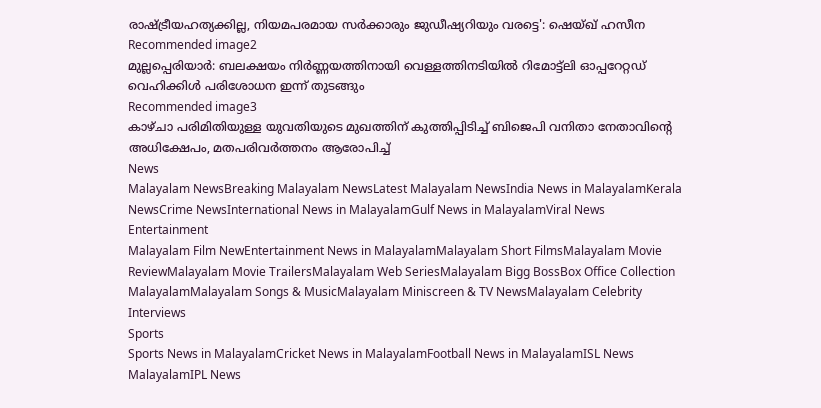രാഷ്ട്രീയഹത്യക്കില്ല, നിയമപരമായ സർക്കാരും ജുഡീഷ്യറിയും വരട്ടെ': ഷെയ്ഖ് ഹസീന
Recommended image2
മുല്ലപ്പെരിയാർ: ബലക്ഷയം നിർണ്ണയത്തിനായി വെള്ളത്തിനടിയിൽ റിമോട്ട്‍ലി ഓപ്പറേറ്റഡ് വെഹിക്കിൾ പരിശോധന ഇന്ന് തുടങ്ങും
Recommended image3
കാഴ്ചാ പരിമിതിയുള്ള യുവതിയുടെ മുഖത്തിന് കുത്തിപ്പിടിച്ച് ബിജെപി വനിതാ നേതാവിന്റെ അധിക്ഷേപം, മതപരിവർത്തനം ആരോപിച്ച്
News
Malayalam NewsBreaking Malayalam NewsLatest Malayalam NewsIndia News in MalayalamKerala NewsCrime NewsInternational News in MalayalamGulf News in MalayalamViral News
Entertainment
Malayalam Film NewEntertainment News in MalayalamMalayalam Short FilmsMalayalam Movie ReviewMalayalam Movie TrailersMalayalam Web SeriesMalayalam Bigg BossBox Office Collection MalayalamMalayalam Songs & MusicMalayalam Miniscreen & TV NewsMalayalam Celebrity Interviews
Sports
Sports News in MalayalamCricket News in MalayalamFootball News in MalayalamISL News MalayalamIPL News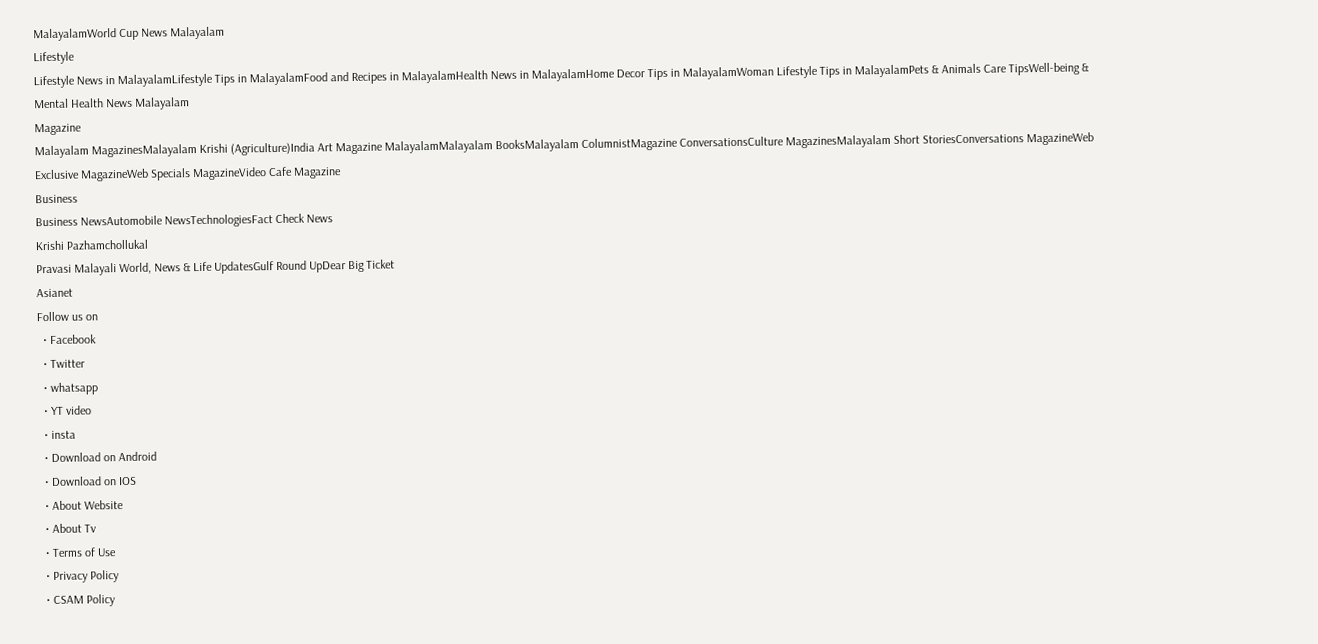MalayalamWorld Cup News Malayalam
Lifestyle
Lifestyle News in MalayalamLifestyle Tips in MalayalamFood and Recipes in MalayalamHealth News in MalayalamHome Decor Tips in MalayalamWoman Lifestyle Tips in MalayalamPets & Animals Care TipsWell-being & Mental Health News Malayalam
Magazine
Malayalam MagazinesMalayalam Krishi (Agriculture)India Art Magazine MalayalamMalayalam BooksMalayalam ColumnistMagazine ConversationsCulture MagazinesMalayalam Short StoriesConversations MagazineWeb Exclusive MagazineWeb Specials MagazineVideo Cafe Magazine
Business
Business NewsAutomobile NewsTechnologiesFact Check News
Krishi Pazhamchollukal
Pravasi Malayali World, News & Life UpdatesGulf Round UpDear Big Ticket
Asianet
Follow us on
  • Facebook
  • Twitter
  • whatsapp
  • YT video
  • insta
  • Download on Android
  • Download on IOS
  • About Website
  • About Tv
  • Terms of Use
  • Privacy Policy
  • CSAM Policy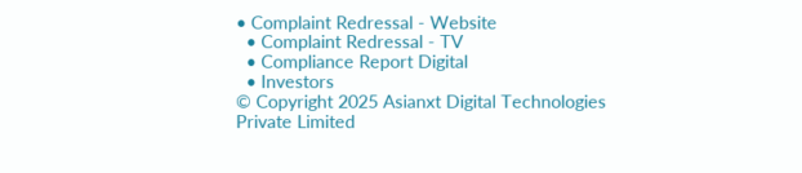• Complaint Redressal - Website
  • Complaint Redressal - TV
  • Compliance Report Digital
  • Investors
© Copyright 2025 Asianxt Digital Technologies Private Limited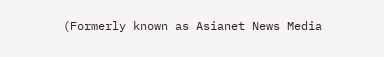(Formerly known as Asianet News Media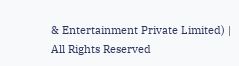& Entertainment Private Limited) | All Rights Reserved